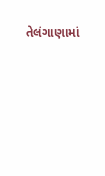તેલંગાણામાં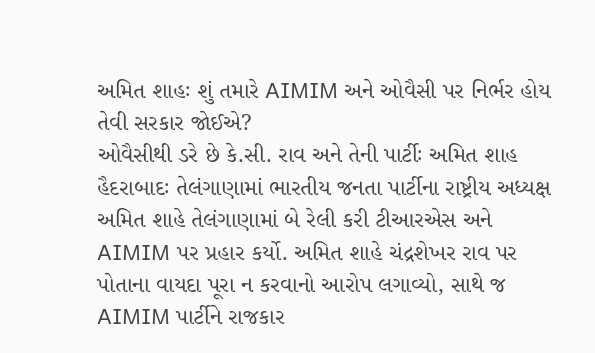અમિત શાહઃ શું તમારે AIMIM અને ઓવૈસી પર નિર્ભર હોય તેવી સરકાર જોઈએ?
ઓવૈસીથી ડરે છે કે.સી. રાવ અને તેની પાર્ટીઃ અમિત શાહ
હૈદરાબાદઃ તેલંગાણામાં ભારતીય જનતા પાર્ટીના રાષ્ટ્રીય અધ્યક્ષ અમિત શાહે તેલંગાણામાં બે રેલી કરી ટીઆરએસ અને AIMIM પર પ્રહાર કર્યો. અમિત શાહે ચંદ્રશેખર રાવ પર પોતાના વાયદા પૂરા ન કરવાનો આરોપ લગાવ્યો, સાથે જ AIMIM પાર્ટીને રાજકાર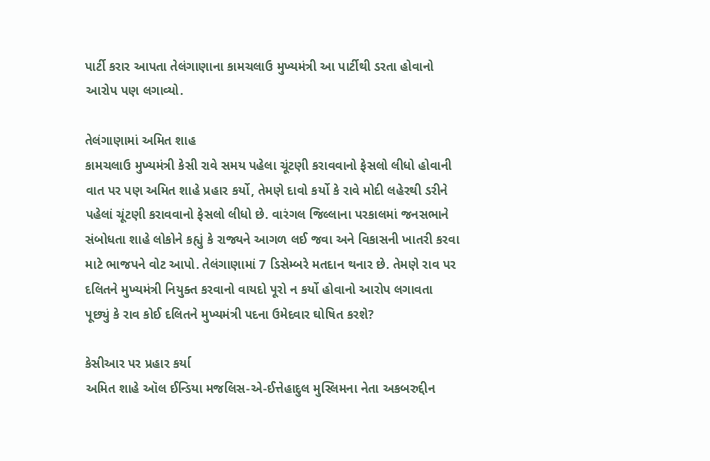પાર્ટી કરાર આપતા તેલંગાણાના કામચલાઉ મુખ્યમંત્રી આ પાર્ટીથી ડરતા હોવાનો આરોપ પણ લગાવ્યો.

તેલંગાણામાં અમિત શાહ
કામચલાઉ મુખ્યમંત્રી કેસી રાવે સમય પહેલા ચૂંટણી કરાવવાનો ફેસલો લીધો હોવાની વાત પર પણ અમિત શાહે પ્રહાર કર્યો, તેમણે દાવો કર્યો કે રાવે મોદી લહેરથી ડરીને પહેલાં ચૂંટણી કરાવવાનો ફેસલો લીધો છે. વારંગલ જિલ્લાના પરકાલમાં જનસભાને સંબોધતા શાહે લોકોને કહ્યું કે રાજ્યને આગળ લઈ જવા અને વિકાસની ખાતરી કરવા માટે ભાજપને વોટ આપો. તેલંગાણામાં 7 ડિસેમ્બરે મતદાન થનાર છે. તેમણે રાવ પર દલિતને મુખ્યમંત્રી નિયુક્ત કરવાનો વાયદો પૂરો ન કર્યો હોવાનો આરોપ લગાવતા પૂછ્યું કે રાવ કોઈ દલિતને મુખ્યમંત્રી પદના ઉમેદવાર ઘોષિત કરશે?

કેસીઆર પર પ્રહાર કર્યા
અમિત શાહે ઑલ ઈન્ડિયા મજલિસ-એ-ઈત્તેહાદુલ મુસ્લિમના નેતા અકબરુદ્દીન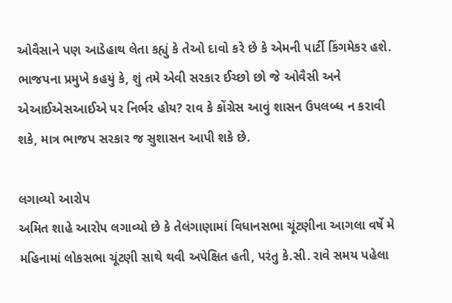ઓવૈસાને પણ આડેહાથ લેતા કહ્યું કે તેઓ દાવો કરે છે કે એમની પાર્ટી કિંગમેકર હશે. ભાજપના પ્રમુખે કહયું કે, શું તમે એવી સરકાર ઈચ્છો છો જે ઓવૈસી અને એઆઈએસઆઈએ પર નિર્ભર હોય? રાવ કે કોંગ્રેસ આવું શાસન ઉપલબ્ધ ન કરાવી શકે, માત્ર ભાજપ સરકાર જ સુશાસન આપી શકે છે.

લગાવ્યો આરોપ
અમિત શાહે આરોપ લગાવ્યો છે કે તેલંગાણામાં વિધાનસભા ચૂંટણીના આગલા વર્ષે મે મહિનામાં લોકસભા ચૂંટણી સાથે થવી અપેક્ષિત હતી, પરંતુ કે.સી. રાવે સમય પહેલા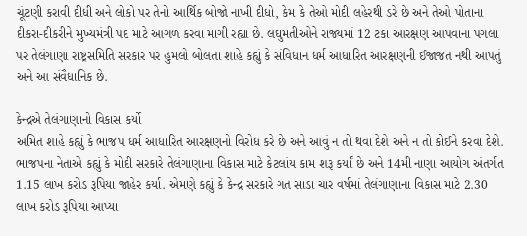ચૂંટણી કરાવી દીધી અને લોકો પર તેનો આર્થિક બોજો નાખી દીધો, કેમ કે તેઓ મોદી લહેરથી ડરે છે અને તેઓ પોતાના દીકરા-દીકરીને મુખ્યમંત્રી પદ માટે આગળ કરવા માગી રહ્યા છે. લઘુમતીઓને રાજ્યમાં 12 ટકા આરક્ષણ આપવાના પગલા પર તેલંગાણા રાષ્ટ્રસમિતિ સરકાર પર હુમલો બોલતા શાહે કહ્યું કે સંવિધાન ધર્મ આધારિત આરક્ષણની ઈજાજત નથી આપતું અને આ સંવૈધાનિક છે.

કેન્દ્રએ તેલંગાણાનો વિકાસ કર્યો
અમિત શાહે કહ્યું કે ભાજપ ધર્મ આધારિત આરક્ષણનો વિરોધ કરે છે અને આવું ન તો થવા દેશે અને ન તો કોઈને કરવા દેશે. ભાજપના નેતાએ કહ્યું કે મોદી સરકારે તેલંગાણાના વિકાસ માટે કેટલાંય કામ શરૂ કર્યાં છે અને 14મી નાણા આયોગ અંતર્ગત 1.15 લાખ કરોડ રૂપિયા જાહેર કર્યા. એમણે કહ્યું કે કેન્દ્ર સરકારે ગત સાડા ચાર વર્ષમાં તેલંગાણાના વિકાસ માટે 2.30 લાખ કરોડ રૂપિયા આપ્યા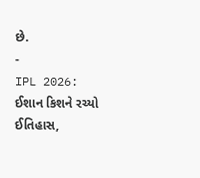છે.
-
IPL 2026: ઈશાન કિશને રચ્યો ઈતિહાસ,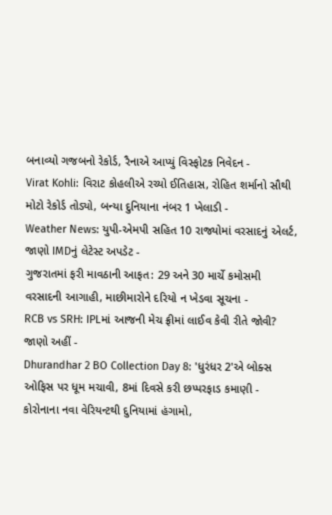બનાવ્યો ગજબનો રેકોર્ડ, રૈનાએ આપ્યું વિસ્ફોટક નિવેદન -
Virat Kohli: વિરાટ કોહલીએ રચ્યો ઈતિહાસ, રોહિત શર્માનો સૌથી મોટો રેકોર્ડ તોડ્યો, બન્યા દુનિયાના નંબર 1 ખેલાડી -
Weather News: યુપી-એમપી સહિત 10 રાજ્યોમાં વરસાદનું એલર્ટ, જાણો IMDનું લેટેસ્ટ અપડેટ -
ગુજરાતમાં ફરી માવઠાની આફત: 29 અને 30 માર્ચે કમોસમી વરસાદની આગાહી, માછીમારોને દરિયો ન ખેડવા સૂચના -
RCB vs SRH: IPLમાં આજની મેચ ફ્રીમાં લાઈવ કેવી રીતે જોવી? જાણો અહીં -
Dhurandhar 2 BO Collection Day 8: 'ધુરંધર 2'એ બોક્સ ઓફિસ પર ધૂમ મચાવી, 8માં દિવસે કરી છપ્પરફાડ કમાણી -
કોરોનાના નવા વેરિયન્ટથી દુનિયામાં હંગામો,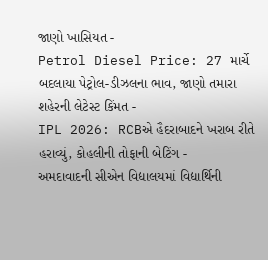જાણો ખાસિયત -
Petrol Diesel Price: 27 માર્ચે બદલાયા પેટ્રોલ-ડીઝલના ભાવ, જાણો તમારા શહેરની લેટેસ્ટ કિંમત -
IPL 2026: RCBએ હૈદરાબાદને ખરાબ રીતે હરાવ્યું, કોહલીની તોફાની બેટિંગ -
અમદાવાદની સીએન વિદ્યાલયમાં વિદ્યાર્થિની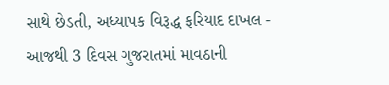સાથે છેડતી, અધ્યાપક વિરૂદ્ધ ફરિયાદ દાખલ -
આજથી 3 દિવસ ગુજરાતમાં માવઠાની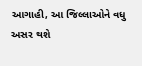આગાહી, આ જિલ્લાઓને વધુ અસર થશે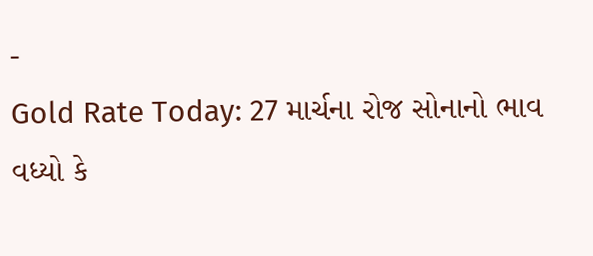-
Gold Rate Today: 27 માર્ચના રોજ સોનાનો ભાવ વધ્યો કે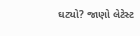ઘટ્યો? જાણો લેટેસ્ટ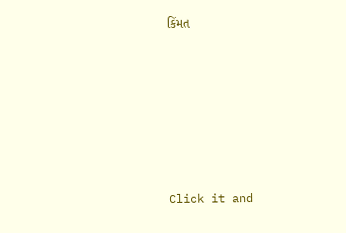કિંમત









Click it and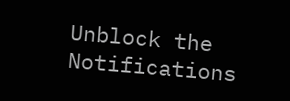Unblock the Notifications